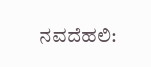ನವದೆಹಲಿ: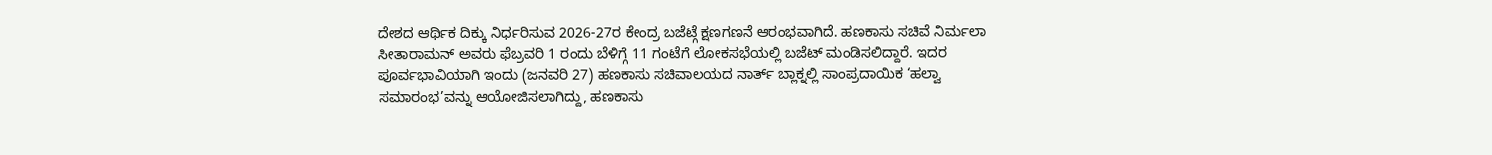ದೇಶದ ಆರ್ಥಿಕ ದಿಕ್ಕು ನಿರ್ಧರಿಸುವ 2026-27ರ ಕೇಂದ್ರ ಬಜೆಟ್ಗೆ ಕ್ಷಣಗಣನೆ ಆರಂಭವಾಗಿದೆ. ಹಣಕಾಸು ಸಚಿವೆ ನಿರ್ಮಲಾ ಸೀತಾರಾಮನ್ ಅವರು ಫೆಬ್ರವರಿ 1 ರಂದು ಬೆಳಿಗ್ಗೆ 11 ಗಂಟೆಗೆ ಲೋಕಸಭೆಯಲ್ಲಿ ಬಜೆಟ್ ಮಂಡಿಸಲಿದ್ದಾರೆ. ಇದರ ಪೂರ್ವಭಾವಿಯಾಗಿ ಇಂದು (ಜನವರಿ 27) ಹಣಕಾಸು ಸಚಿವಾಲಯದ ನಾರ್ತ್ ಬ್ಲಾಕ್ನಲ್ಲಿ ಸಾಂಪ್ರದಾಯಿಕ ‘ಹಲ್ವಾ ಸಮಾರಂಭ’ವನ್ನು ಆಯೋಜಿಸಲಾಗಿದ್ದು, ಹಣಕಾಸು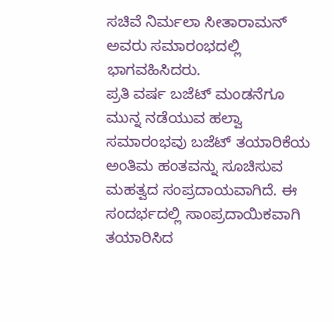ಸಚಿವೆ ನಿರ್ಮಲಾ ಸೀತಾರಾಮನ್ ಅವರು ಸಮಾರಂಭದಲ್ಲಿ ಭಾಗವಹಿಸಿದರು.
ಪ್ರತಿ ವರ್ಷ ಬಜೆಟ್ ಮಂಡನೆಗೂ ಮುನ್ನ ನಡೆಯುವ ಹಲ್ವಾ ಸಮಾರಂಭವು ಬಜೆಟ್ ತಯಾರಿಕೆಯ ಅಂತಿಮ ಹಂತವನ್ನು ಸೂಚಿಸುವ ಮಹತ್ವದ ಸಂಪ್ರದಾಯವಾಗಿದೆ. ಈ ಸಂದರ್ಭದಲ್ಲಿ ಸಾಂಪ್ರದಾಯಿಕವಾಗಿ ತಯಾರಿಸಿದ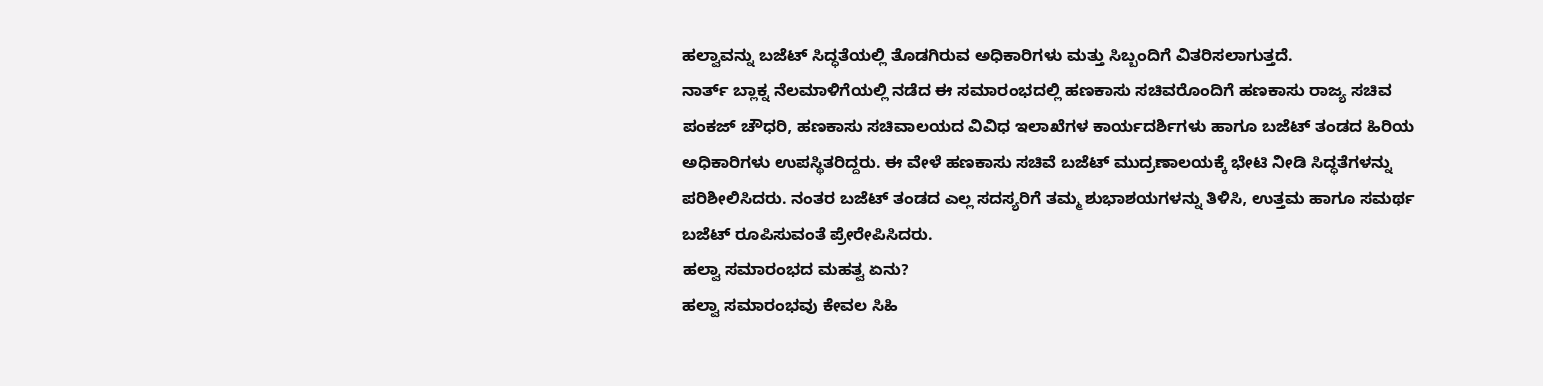ಹಲ್ವಾವನ್ನು ಬಜೆಟ್ ಸಿದ್ಧತೆಯಲ್ಲಿ ತೊಡಗಿರುವ ಅಧಿಕಾರಿಗಳು ಮತ್ತು ಸಿಬ್ಬಂದಿಗೆ ವಿತರಿಸಲಾಗುತ್ತದೆ.
ನಾರ್ತ್ ಬ್ಲಾಕ್ನ ನೆಲಮಾಳಿಗೆಯಲ್ಲಿ ನಡೆದ ಈ ಸಮಾರಂಭದಲ್ಲಿ ಹಣಕಾಸು ಸಚಿವರೊಂದಿಗೆ ಹಣಕಾಸು ರಾಜ್ಯ ಸಚಿವ ಪಂಕಜ್ ಚೌಧರಿ, ಹಣಕಾಸು ಸಚಿವಾಲಯದ ವಿವಿಧ ಇಲಾಖೆಗಳ ಕಾರ್ಯದರ್ಶಿಗಳು ಹಾಗೂ ಬಜೆಟ್ ತಂಡದ ಹಿರಿಯ ಅಧಿಕಾರಿಗಳು ಉಪಸ್ಥಿತರಿದ್ದರು. ಈ ವೇಳೆ ಹಣಕಾಸು ಸಚಿವೆ ಬಜೆಟ್ ಮುದ್ರಣಾಲಯಕ್ಕೆ ಭೇಟಿ ನೀಡಿ ಸಿದ್ಧತೆಗಳನ್ನು ಪರಿಶೀಲಿಸಿದರು. ನಂತರ ಬಜೆಟ್ ತಂಡದ ಎಲ್ಲ ಸದಸ್ಯರಿಗೆ ತಮ್ಮ ಶುಭಾಶಯಗಳನ್ನು ತಿಳಿಸಿ, ಉತ್ತಮ ಹಾಗೂ ಸಮರ್ಥ ಬಜೆಟ್ ರೂಪಿಸುವಂತೆ ಪ್ರೇರೇಪಿಸಿದರು.
ಹಲ್ವಾ ಸಮಾರಂಭದ ಮಹತ್ವ ಏನು?
ಹಲ್ವಾ ಸಮಾರಂಭವು ಕೇವಲ ಸಿಹಿ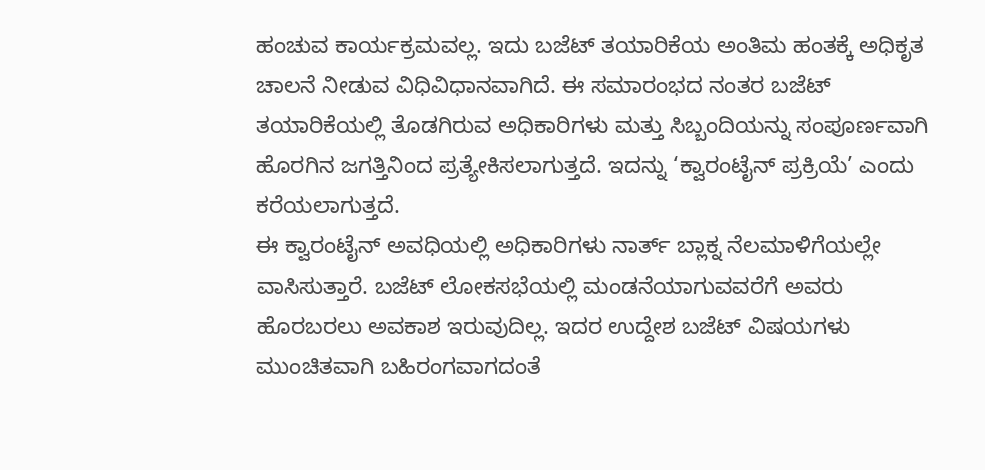ಹಂಚುವ ಕಾರ್ಯಕ್ರಮವಲ್ಲ. ಇದು ಬಜೆಟ್ ತಯಾರಿಕೆಯ ಅಂತಿಮ ಹಂತಕ್ಕೆ ಅಧಿಕೃತ ಚಾಲನೆ ನೀಡುವ ವಿಧಿವಿಧಾನವಾಗಿದೆ. ಈ ಸಮಾರಂಭದ ನಂತರ ಬಜೆಟ್ ತಯಾರಿಕೆಯಲ್ಲಿ ತೊಡಗಿರುವ ಅಧಿಕಾರಿಗಳು ಮತ್ತು ಸಿಬ್ಬಂದಿಯನ್ನು ಸಂಪೂರ್ಣವಾಗಿ ಹೊರಗಿನ ಜಗತ್ತಿನಿಂದ ಪ್ರತ್ಯೇಕಿಸಲಾಗುತ್ತದೆ. ಇದನ್ನು ‘ಕ್ವಾರಂಟೈನ್ ಪ್ರಕ್ರಿಯೆ’ ಎಂದು ಕರೆಯಲಾಗುತ್ತದೆ.
ಈ ಕ್ವಾರಂಟೈನ್ ಅವಧಿಯಲ್ಲಿ ಅಧಿಕಾರಿಗಳು ನಾರ್ತ್ ಬ್ಲಾಕ್ನ ನೆಲಮಾಳಿಗೆಯಲ್ಲೇ ವಾಸಿಸುತ್ತಾರೆ. ಬಜೆಟ್ ಲೋಕಸಭೆಯಲ್ಲಿ ಮಂಡನೆಯಾಗುವವರೆಗೆ ಅವರು ಹೊರಬರಲು ಅವಕಾಶ ಇರುವುದಿಲ್ಲ. ಇದರ ಉದ್ದೇಶ ಬಜೆಟ್ ವಿಷಯಗಳು ಮುಂಚಿತವಾಗಿ ಬಹಿರಂಗವಾಗದಂತೆ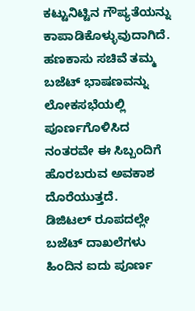ಕಟ್ಟುನಿಟ್ಟಿನ ಗೌಪ್ಯತೆಯನ್ನು ಕಾಪಾಡಿಕೊಳ್ಳುವುದಾಗಿದೆ. ಹಣಕಾಸು ಸಚಿವೆ ತಮ್ಮ ಬಜೆಟ್ ಭಾಷಣವನ್ನು ಲೋಕಸಭೆಯಲ್ಲಿ ಪೂರ್ಣಗೊಳಿಸಿದ ನಂತರವೇ ಈ ಸಿಬ್ಬಂದಿಗೆ ಹೊರಬರುವ ಅವಕಾಶ ದೊರೆಯುತ್ತದೆ.
ಡಿಜಿಟಲ್ ರೂಪದಲ್ಲೇ ಬಜೆಟ್ ದಾಖಲೆಗಳು
ಹಿಂದಿನ ಐದು ಪೂರ್ಣ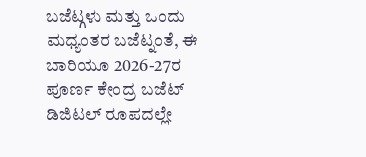ಬಜೆಟ್ಗಳು ಮತ್ತು ಒಂದು ಮಧ್ಯಂತರ ಬಜೆಟ್ನಂತೆ, ಈ ಬಾರಿಯೂ 2026-27ರ ಪೂರ್ಣ ಕೇಂದ್ರ ಬಜೆಟ್ ಡಿಜಿಟಲ್ ರೂಪದಲ್ಲೇ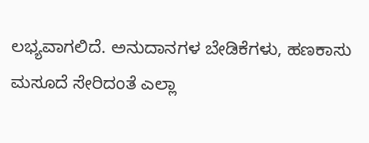ಲಭ್ಯವಾಗಲಿದೆ. ಅನುದಾನಗಳ ಬೇಡಿಕೆಗಳು, ಹಣಕಾಸು ಮಸೂದೆ ಸೇರಿದಂತೆ ಎಲ್ಲಾ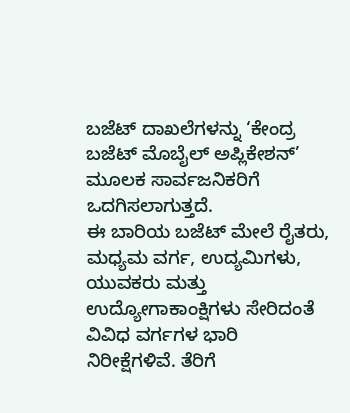ಬಜೆಟ್ ದಾಖಲೆಗಳನ್ನು ‘ಕೇಂದ್ರ ಬಜೆಟ್ ಮೊಬೈಲ್ ಅಪ್ಲಿಕೇಶನ್’ ಮೂಲಕ ಸಾರ್ವಜನಿಕರಿಗೆ ಒದಗಿಸಲಾಗುತ್ತದೆ.
ಈ ಬಾರಿಯ ಬಜೆಟ್ ಮೇಲೆ ರೈತರು, ಮಧ್ಯಮ ವರ್ಗ, ಉದ್ಯಮಿಗಳು, ಯುವಕರು ಮತ್ತು ಉದ್ಯೋಗಾಕಾಂಕ್ಷಿಗಳು ಸೇರಿದಂತೆ ವಿವಿಧ ವರ್ಗಗಳ ಭಾರಿ ನಿರೀಕ್ಷೆಗಳಿವೆ. ತೆರಿಗೆ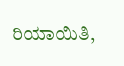ರಿಯಾಯಿತಿ,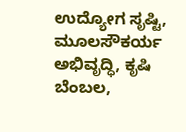ಉದ್ಯೋಗ ಸೃಷ್ಟಿ, ಮೂಲಸೌಕರ್ಯ ಅಭಿವೃದ್ಧಿ, ಕೃಷಿ ಬೆಂಬಲ,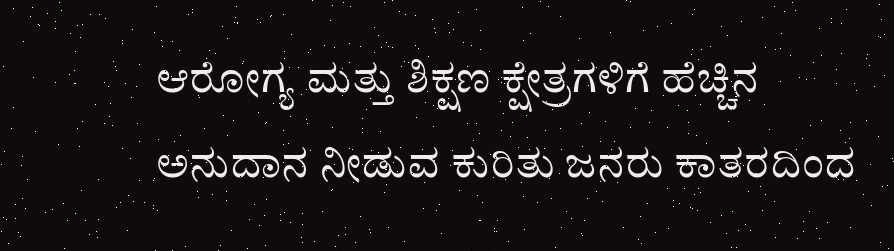ಆರೋಗ್ಯ ಮತ್ತು ಶಿಕ್ಷಣ ಕ್ಷೇತ್ರಗಳಿಗೆ ಹೆಚ್ಚಿನ ಅನುದಾನ ನೀಡುವ ಕುರಿತು ಜನರು ಕಾತರದಿಂದ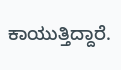ಕಾಯುತ್ತಿದ್ದಾರೆ.